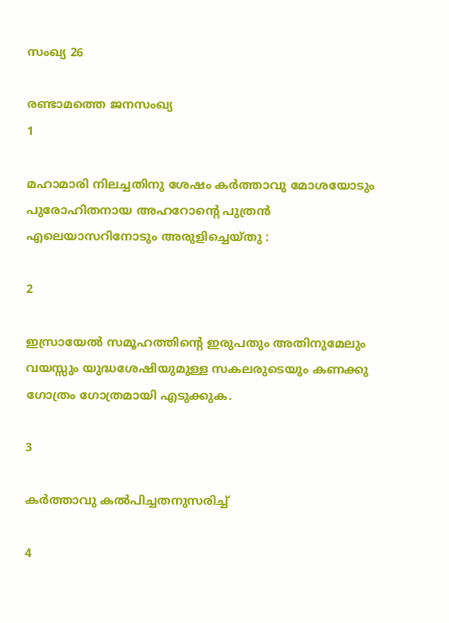സംഖ്യ 26

രണ്ടാമത്തെ ജനസംഖ്യ
1

മഹാമാരി നിലച്ചതിനു ശേഷം കര്‍ത്താവു മോശയോടും പുരോഹിതനായ അഹറോന്റെ പുത്രന്‍ എലെയാസറിനോടും അരുളിച്ചെയ്തു :

2

ഇസ്രായേല്‍ സമൂഹത്തിന്റെ ഇരുപതും അതിനുമേലും വയസ്സും യുദ്ധശേഷിയുമുള്ള സകലരുടെയും കണക്കു ഗോത്രം ഗോത്രമായി എടുക്കുക.

3

കര്‍ത്താവു കല്‍പിച്ചതനുസരിച്ച്

4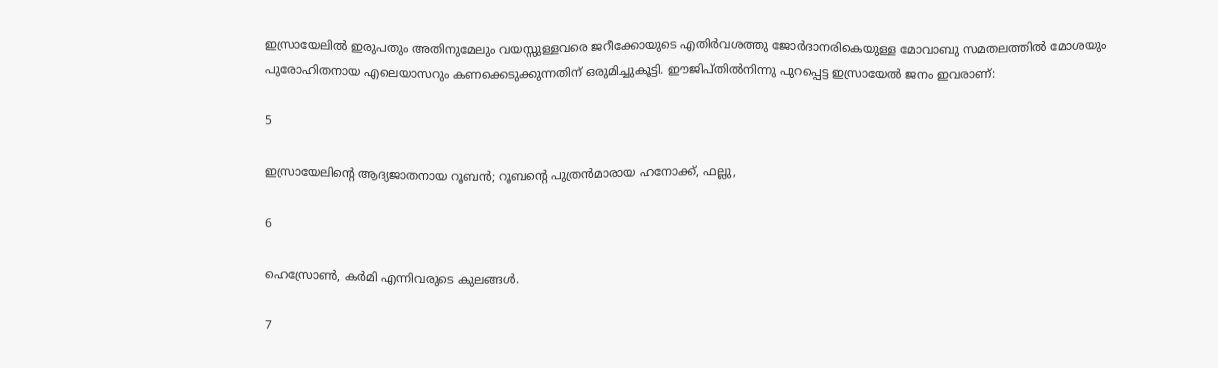ഇസ്രായേലില്‍ ഇരുപതും അതിനുമേലും വയസ്സുള്ളവരെ ജറീക്കോയുടെ എതിര്‍വശത്തു ജോര്‍ദാനരികെയുള്ള മോവാബു സമതലത്തില്‍ മോശയും പുരോഹിതനായ എലെയാസറും കണക്കെടുക്കുന്നതിന് ഒരുമിച്ചുകൂട്ടി. ഈജിപ്തില്‍നിന്നു പുറപ്പെട്ട ഇസ്രായേല്‍ ജനം ഇവരാണ്:

5

ഇസ്രായേലിന്റെ ആദ്യജാതനായ റൂബന്‍; റൂബന്റെ പുത്രന്‍മാരായ ഹനോക്ക്, ഫല്ലു,

6

ഹെസ്രോണ്‍, കര്‍മി എന്നിവരുടെ കുലങ്ങള്‍.

7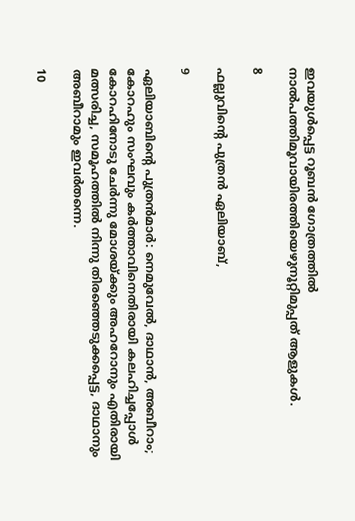ഇവയുള്‍പ്പെട്ട റൂബന്‍ ഗോത്രത്തില്‍ നാല്‍പത്തിമൂവായിരത്തിയെഴുനൂറ്റിമുപ്പത് ആളുകള്‍.

8

ഫല്ലുവിന്റെ പുത്രന്‍ ഏലിയാബ്,

9

ഏലിയാബിന്റെ പുത്രന്‍മാര്‍: നെമുവേല്‍, ദാഥാന്‍, അബീറാം; കോറഹും സംഘവും കര്‍ത്താവിനെതിരായി കലഹിച്ചപ്പോള്‍ കോറഹിനോടു ചേര്‍ന്നു മോശയ്ക്കും അഹറോനും എതിരായി മത്സരിച്ച, സമൂഹത്തില്‍ നിന്നു തിരഞ്ഞെടുക്കപ്പെട്ട, ദാഥാനും അബീറാമും ഇവര്‍തന്നെ.

10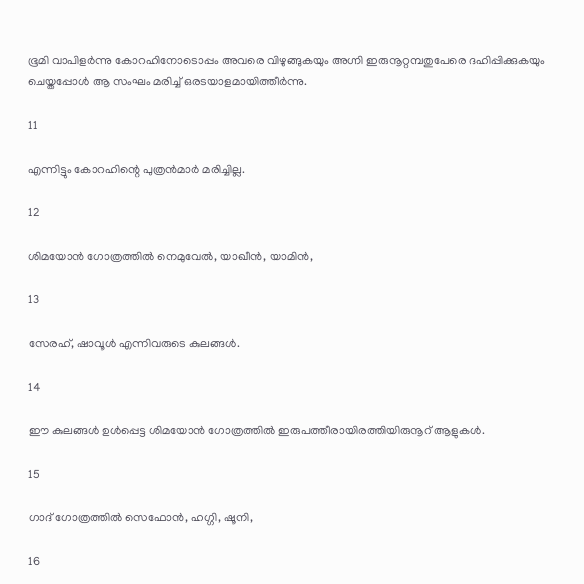ഭൂമി വാപിളര്‍ന്നു കോറഹിനോടൊപ്പം അവരെ വിഴുങ്ങുകയും അഗ്നി ഇരുനൂറ്റമ്പതുപേരെ ദഹിപ്പിക്കുകയും ചെയ്തപ്പോള്‍ ആ സംഘം മരിച്ച് ഒരടയാളമായിത്തീര്‍ന്നു.

11

എന്നിട്ടും കോറഹിന്റെ പുത്രന്‍മാര്‍ മരിച്ചില്ല.

12

ശിമയോന്‍ ഗോത്രത്തില്‍ നെമുവേല്‍, യാഖീന്‍, യാമിന്‍,

13

സേരഹ്, ഷാവൂള്‍ എന്നിവരുടെ കുലങ്ങള്‍.

14

ഈ കുലങ്ങള്‍ ഉള്‍പ്പെട്ട ശിമയോന്‍ ഗോത്രത്തില്‍ ഇരുപത്തീരായിരത്തിയിരുനൂറ് ആളുകള്‍.

15

ഗാദ് ഗോത്രത്തില്‍ സെഫോന്‍, ഹഗ്ഗി, ഷൂനി,

16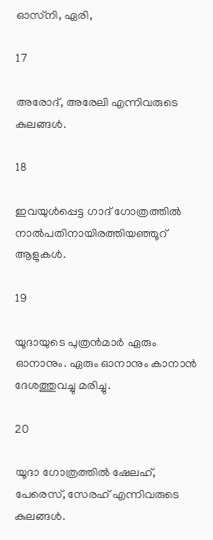ഓസ്‌നി, ഏരി,

17

അരോദ്, അരേലി എന്നിവരുടെ കുലങ്ങള്‍.

18

ഇവയുള്‍പ്പെട്ട ഗാദ് ഗോത്രത്തില്‍ നാല്‍പതിനായിരത്തിയഞ്ഞൂറ് ആളുകള്‍.

19

യൂദായുടെ പുത്രന്‍മാര്‍ ഏരും ഓനാനും. ഏരും ഓനാനും കാനാന്‍ ദേശത്തുവച്ചു മരിച്ചു.

20

യൂദാ ഗോത്രത്തില്‍ ഷേലഹ്, പേരെസ്, സേരഹ് എന്നിവരുടെ കുലങ്ങള്‍.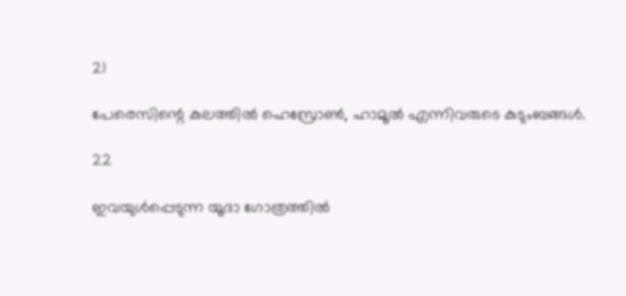21

പേരെസിന്റെ കുലത്തില്‍ ഹെസ്രോണ്‍, ഹാമൂല്‍ എന്നിവരുടെ കുടുംബങ്ങള്‍.

22

ഇവയുള്‍പ്പെടുന്ന യൂദാ ഗോത്രത്തില്‍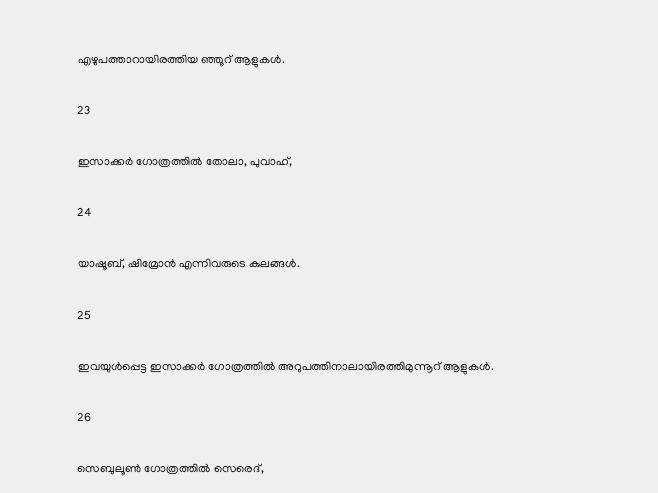എഴുപത്താറായിരത്തിയ ഞ്ഞൂറ് ആളുകള്‍.

23

ഇസാക്കര്‍ ഗോത്രത്തില്‍ തോലാ, പുവാഹ്,

24

യാഷൂബ്, ഷിമ്രോന്‍ എന്നിവരുടെ കുലങ്ങള്‍.

25

ഇവയുള്‍പ്പെട്ട ഇസാക്കര്‍ ഗോത്രത്തില്‍ അറുപത്തിനാലായിരത്തിമുന്നൂറ് ആളുകള്‍.

26

സെബുലൂണ്‍ ഗോത്രത്തില്‍ സെരെദ്,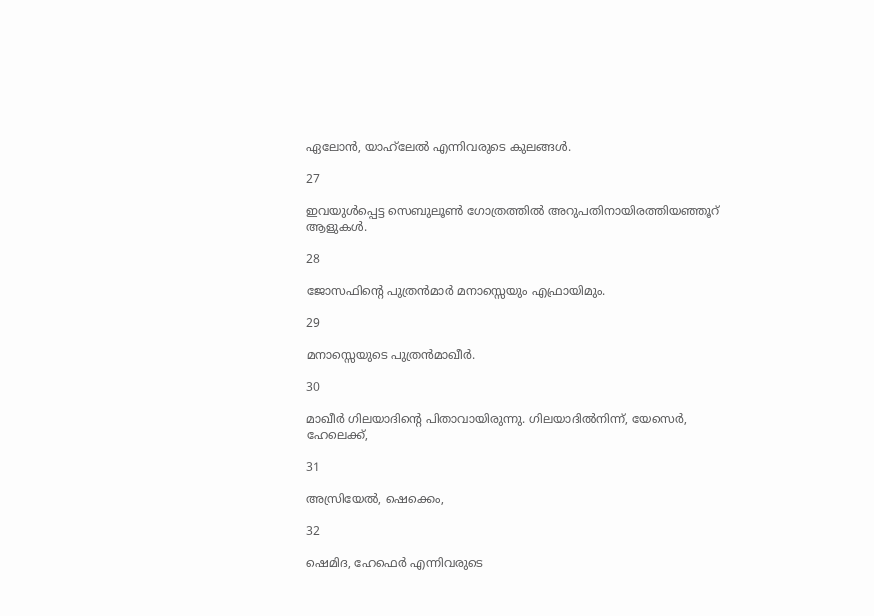ഏലോന്‍, യാഹ്‌ലേല്‍ എന്നിവരുടെ കുലങ്ങള്‍.

27

ഇവയുള്‍പ്പെട്ട സെബുലൂണ്‍ ഗോത്രത്തില്‍ അറുപതിനായിരത്തിയഞ്ഞൂറ് ആളുകള്‍.

28

ജോസഫിന്റെ പുത്രന്‍മാര്‍ മനാസ്സെയും എഫ്രായിമും.

29

മനാസ്സെയുടെ പുത്രന്‍മാഖീര്‍.

30

മാഖീര്‍ ഗിലയാദിന്റെ പിതാവായിരുന്നു. ഗിലയാദില്‍നിന്ന്, യേസെര്‍, ഹേലെക്ക്,

31

അസ്രിയേല്‍, ഷെക്കെം,

32

ഷെമിദ, ഹേഫെര്‍ എന്നിവരുടെ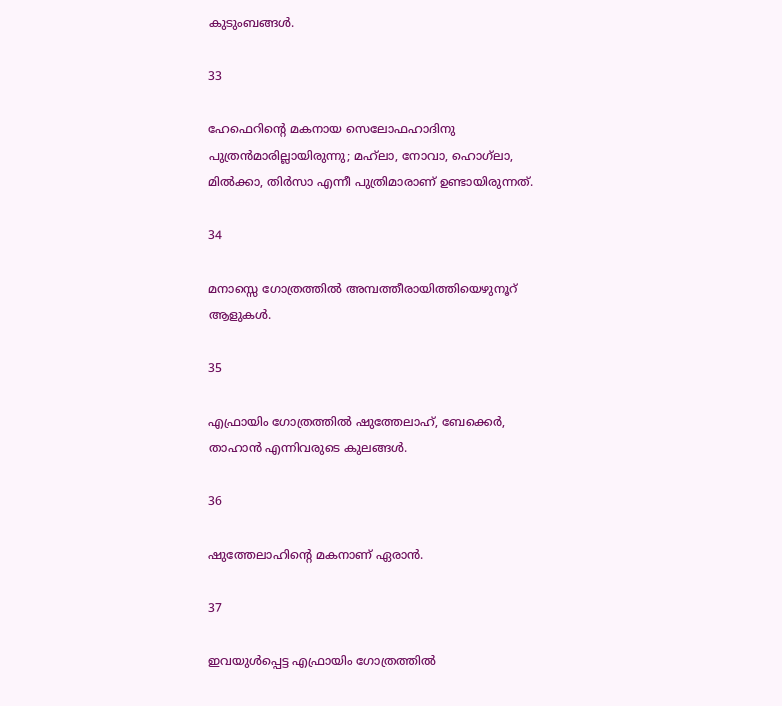കുടുംബങ്ങള്‍.

33

ഹേഫെറിന്റെ മകനായ സെലോഫഹാദിനു പുത്രന്‍മാരില്ലായിരുന്നു; മഹ്‌ലാ, നോവാ, ഹൊഗ്‌ലാ, മില്‍ക്കാ, തിര്‍സാ എന്നീ പുത്രിമാരാണ് ഉണ്ടായിരുന്നത്.

34

മനാസ്സെ ഗോത്രത്തില്‍ അമ്പത്തീരായിത്തിയെഴുനൂറ് ആളുകള്‍.

35

എഫ്രായിം ഗോത്രത്തില്‍ ഷുത്തേലാഹ്, ബേക്കെര്‍, താഹാന്‍ എന്നിവരുടെ കുലങ്ങള്‍.

36

ഷുത്തേലാഹിന്റെ മകനാണ് ഏരാന്‍.

37

ഇവയുള്‍പ്പെട്ട എഫ്രായിം ഗോത്രത്തില്‍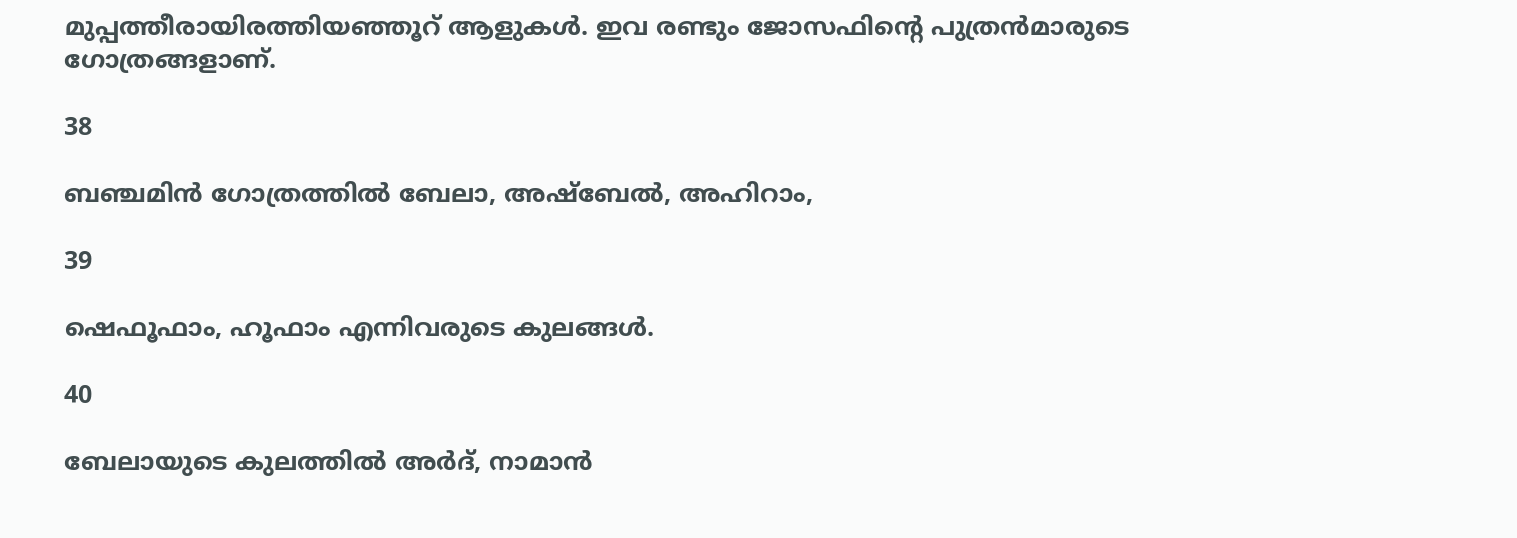മുപ്പത്തീരായിരത്തിയഞ്ഞൂറ് ആളുകള്‍. ഇവ രണ്ടും ജോസഫിന്റെ പുത്രന്‍മാരുടെ ഗോത്രങ്ങളാണ്.

38

ബഞ്ചമിന്‍ ഗോത്രത്തില്‍ ബേലാ, അഷ്‌ബേല്‍, അഹിറാം,

39

ഷെഫൂഫാം, ഹൂഫാം എന്നിവരുടെ കുലങ്ങള്‍.

40

ബേലായുടെ കുലത്തില്‍ അര്‍ദ്, നാമാന്‍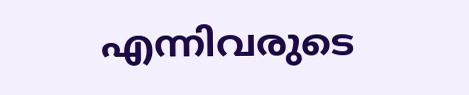എന്നിവരുടെ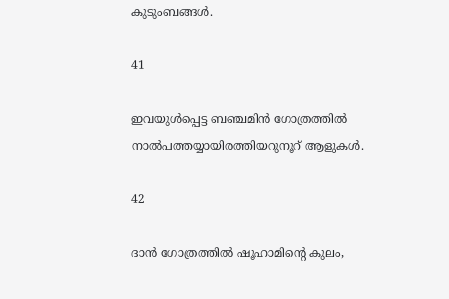കുടുംബങ്ങള്‍.

41

ഇവയുള്‍പ്പെട്ട ബഞ്ചമിന്‍ ഗോത്രത്തില്‍ നാല്‍പത്തയ്യായിരത്തിയറുനൂറ് ആളുകള്‍.

42

ദാന്‍ ഗോത്രത്തില്‍ ഷൂഹാമിന്റെ കുലം,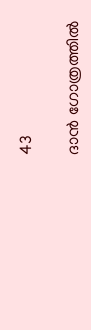43

ദാന്‍ ഗോത്രത്തില്‍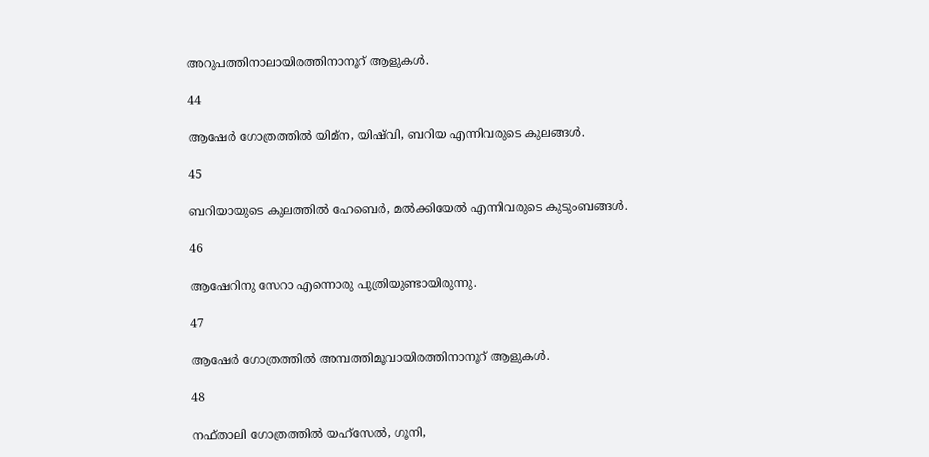അറുപത്തിനാലായിരത്തിനാനൂറ് ആളുകള്‍.

44

ആഷേര്‍ ഗോത്രത്തില്‍ യിമ്‌ന, യിഷ്‌വി, ബറിയ എന്നിവരുടെ കുലങ്ങള്‍.

45

ബറിയായുടെ കുലത്തില്‍ ഹേബെര്‍, മല്‍ക്കിയേല്‍ എന്നിവരുടെ കുടുംബങ്ങള്‍.

46

ആഷേറിനു സേറാ എന്നൊരു പുത്രിയുണ്ടായിരുന്നു.

47

ആഷേര്‍ ഗോത്രത്തില്‍ അമ്പത്തിമൂവായിരത്തിനാനൂറ് ആളുകള്‍.

48

നഫ്താലി ഗോത്രത്തില്‍ യഹ്‌സേല്‍, ഗൂനി,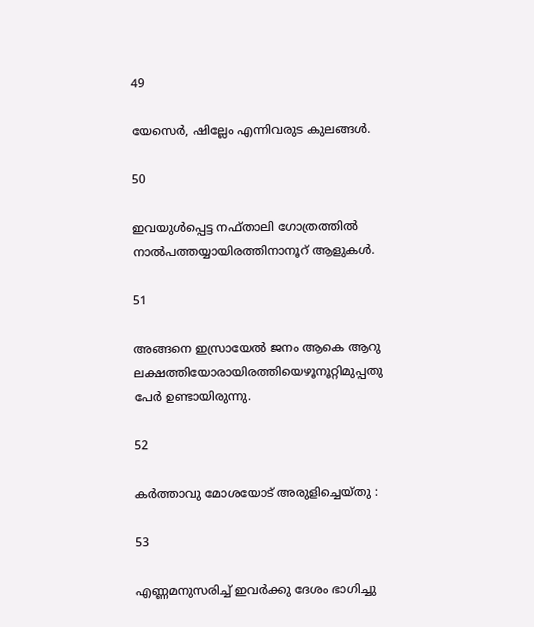49

യേസെര്‍, ഷില്ലേം എന്നിവരുട കുലങ്ങള്‍.

50

ഇവയുള്‍പ്പെട്ട നഫ്താലി ഗോത്രത്തില്‍ നാല്‍പത്തയ്യായിരത്തിനാനൂറ് ആളുകള്‍.

51

അങ്ങനെ ഇസ്രായേല്‍ ജനം ആകെ ആറു ലക്ഷത്തിയോരായിരത്തിയെഴൂനൂറ്റിമുപ്പതു പേര്‍ ഉണ്ടായിരുന്നു.

52

കര്‍ത്താവു മോശയോട് അരുളിച്ചെയ്തു :

53

എണ്ണമനുസരിച്ച് ഇവര്‍ക്കു ദേശം ഭാഗിച്ചു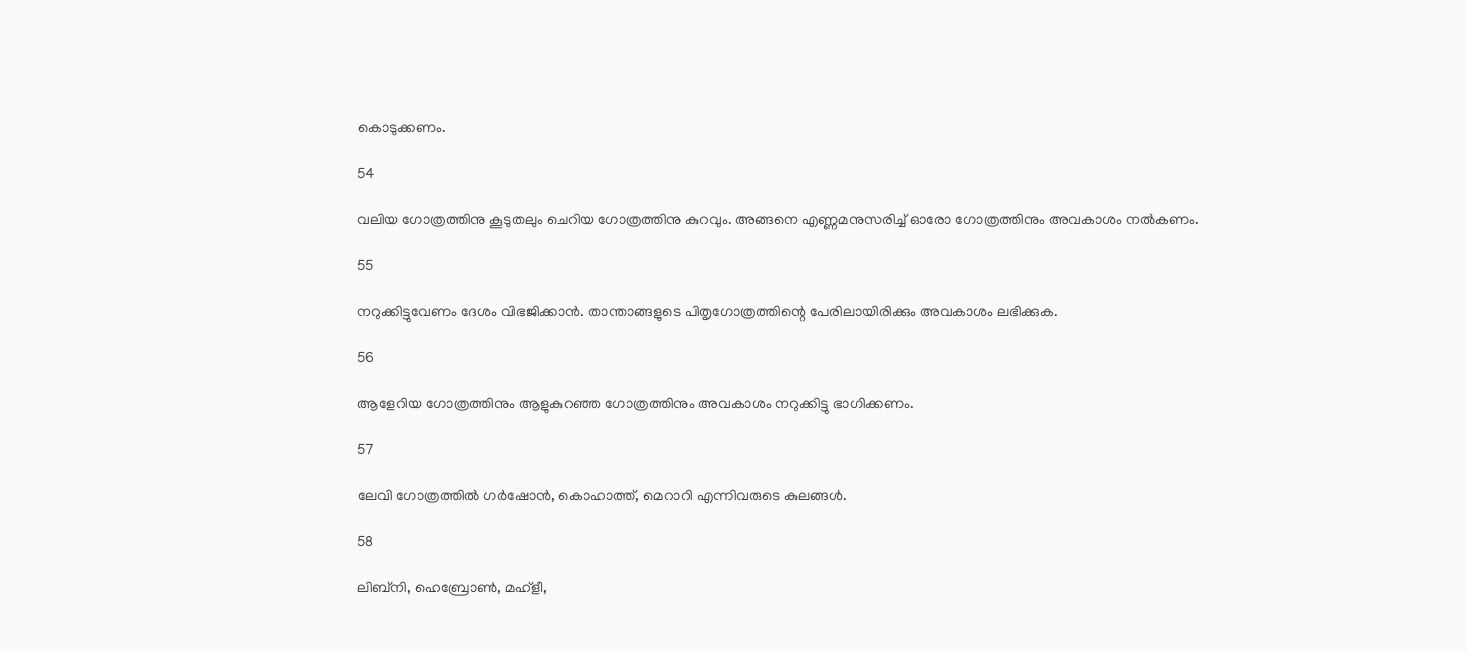കൊടുക്കണം.

54

വലിയ ഗോത്രത്തിനു കൂടുതലും ചെറിയ ഗോത്രത്തിനു കുറവും. അങ്ങനെ എണ്ണമനുസരിച്ച് ഓരോ ഗോത്രത്തിനും അവകാശം നല്‍കണം.

55

നറുക്കിട്ടുവേണം ദേശം വിഭജിക്കാന്‍. താന്താങ്ങളുടെ പിതൃഗോത്രത്തിന്റെ പേരിലായിരിക്കും അവകാശം ലഭിക്കുക.

56

ആളേറിയ ഗോത്രത്തിനും ആളുകുറഞ്ഞ ഗോത്രത്തിനും അവകാശം നറുക്കിട്ടു ഭാഗിക്കണം.

57

ലേവി ഗോത്രത്തില്‍ ഗര്‍ഷോന്‍, കൊഹാത്ത്, മെറാറി എന്നിവരുടെ കുലങ്ങള്‍.

58

ലിബ്‌നി, ഹെബ്രോണ്‍, മഹ്‌ളീ,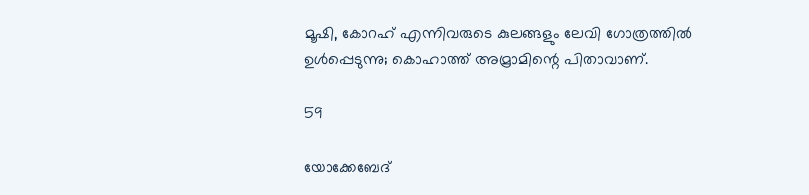മൂഷി, കോറഹ് എന്നിവരുടെ കുലങ്ങളും ലേവി ഗോത്രത്തില്‍ ഉള്‍പ്പെടുന്നു; കൊഹാത്ത് അമ്രാമിന്റെ പിതാവാണ്.

59

യോക്കേബേദ്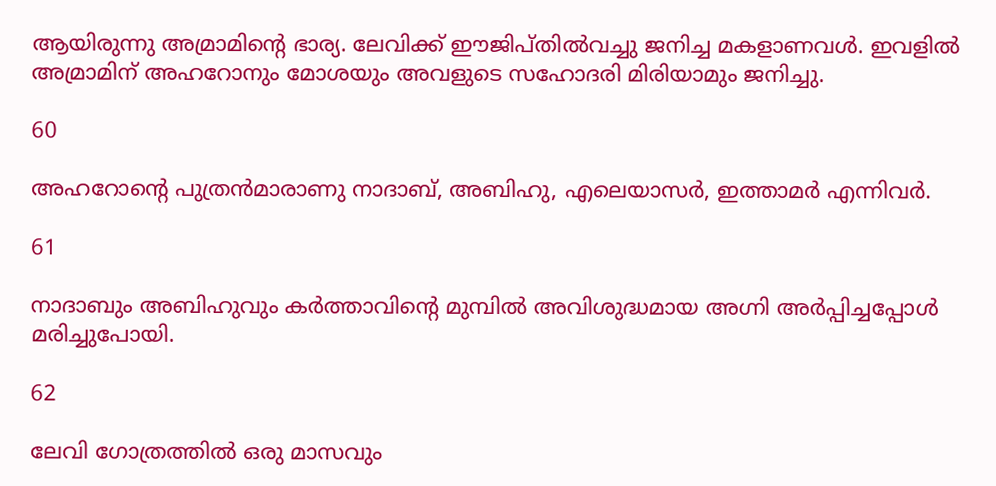ആയിരുന്നു അമ്രാമിന്റെ ഭാര്യ. ലേവിക്ക് ഈജിപ്തില്‍വച്ചു ജനിച്ച മകളാണവള്‍. ഇവളില്‍ അമ്രാമിന് അഹറോനും മോശയും അവളുടെ സഹോദരി മിരിയാമും ജനിച്ചു.

60

അഹറോന്റെ പുത്രന്‍മാരാണു നാദാബ്, അബിഹു, എലെയാസര്‍, ഇത്താമര്‍ എന്നിവര്‍.

61

നാദാബും അബിഹുവും കര്‍ത്താവിന്റെ മുമ്പില്‍ അവിശുദ്ധമായ അഗ്നി അര്‍പ്പിച്ചപ്പോള്‍ മരിച്ചുപോയി.

62

ലേവി ഗോത്രത്തില്‍ ഒരു മാസവും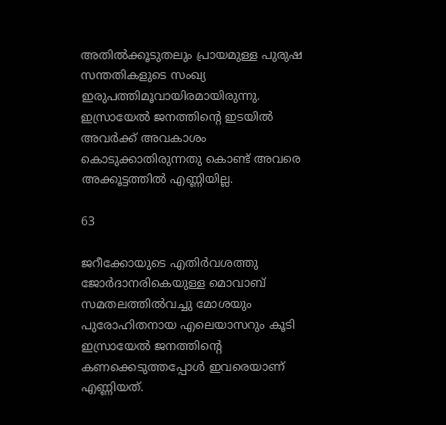അതില്‍ക്കൂടുതലും പ്രായമുള്ള പുരുഷ സന്തതികളുടെ സംഖ്യ ഇരുപത്തിമൂവായിരമായിരുന്നു. ഇസ്രായേല്‍ ജനത്തിന്റെ ഇടയില്‍ അവര്‍ക്ക് അവകാശം കൊടുക്കാതിരുന്നതു കൊണ്ട് അവരെ അക്കൂട്ടത്തില്‍ എണ്ണിയില്ല.

63

ജറീക്കോയുടെ എതിര്‍വശത്തു ജോര്‍ദാനരികെയുള്ള മൊവാബ് സമതലത്തില്‍വച്ചു മോശയും പുരോഹിതനായ എലെയാസറും കൂടി ഇസ്രായേല്‍ ജനത്തിന്റെ കണക്കെടുത്തപ്പോള്‍ ഇവരെയാണ് എണ്ണിയത്.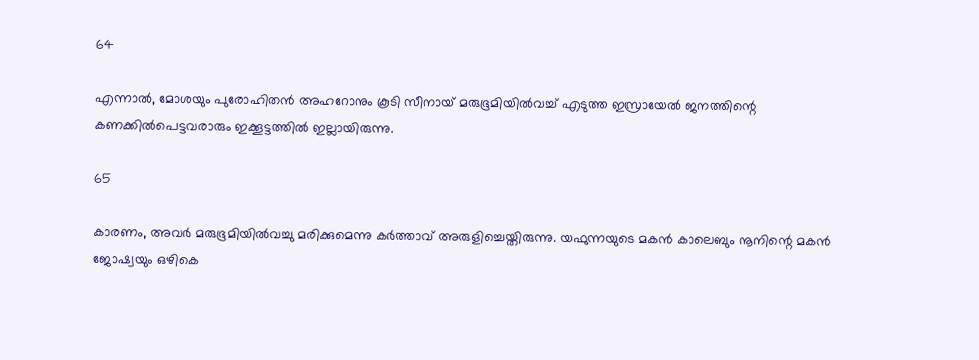64

എന്നാല്‍, മോശയും പുരോഹിതന്‍ അഹറോനും കൂടി സീനായ് മരുഭൂമിയില്‍വച്ച് എടുത്ത ഇസ്രായേല്‍ ജനത്തിന്റെ കണക്കില്‍പെട്ടവരാരും ഇക്കൂട്ടത്തില്‍ ഇല്ലായിരുന്നു.

65

കാരണം, അവര്‍ മരുഭൂമിയില്‍വച്ചു മരിക്കുമെന്നു കര്‍ത്താവ് അരുളിച്ചെയ്തിരുന്നു. യഫുന്നയുടെ മകന്‍ കാലെബും നൂനിന്റെ മകന്‍ ജോഷ്വയും ഒഴികെ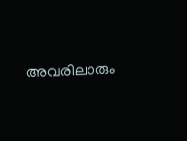അവരിലാരും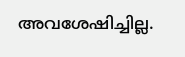അവശേഷിച്ചില്ല.